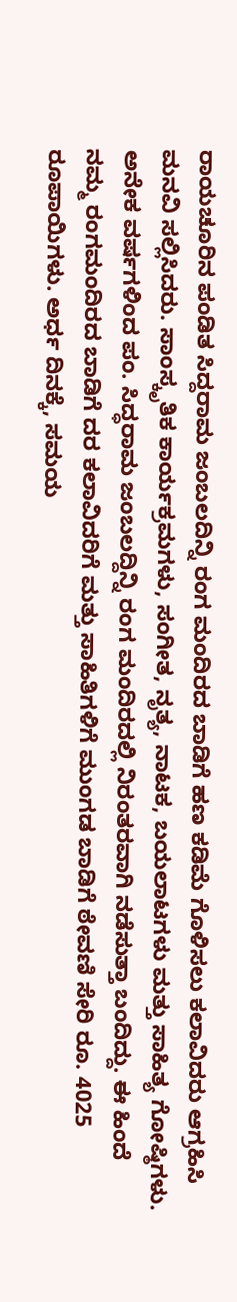ರಾಯಚೂರಿನ ಪಂಡಿತ ಸಿದ್ದರಾಮ ಜಂಬಲದಿನ್ನಿ ರಂಗ ಮಂದಿರದ ಬಾಡಿಗೆ ಹಣ ಕಡಿಮೆ ಗೊಳಿಸಲು ಕಲಾವಿದರು ಆಗ್ರಹಿಸಿ ಮನವಿ ಸಲ್ಲಿಸಿದರು. ಸಾಂಸ್ಕೃತಿಕ ಕಾರ್ಯಕ್ರಮಗಳು, ಸಂಗೀತ, ನೃತ್ಯ, ನಾಟಕ, ಬಯಲಾಟಗಳು ಮತ್ತು ಸಾಹಿತ್ಯ ಗೋಷ್ಠಿಗಳು. ಅನೇಕ ವರ್ಷಗಳಿಂದ ಪಂ. ಸಿದ್ಧರಾಮ ಜಂಬಲದ್ದಿನ್ನಿ ರಂಗ ಮಂದಿರದಲ್ಲಿ ನಿರಂತರವಾಗಿ ನಡೆಸುತ್ತಾ ಬಂದಿದ್ದು. ಈ ಹಿಂದೆ ನಮ್ಮ ರಂಗಮಂದಿರದ ಬಾಡಿಗೆ ದರ ಕಲಾವಿದರಿಗೆ ಮತ್ತು ಸಾಹಿತಿಗಳಿಗೆ ಮುಂಗಡ ಬಾಡಿಗೆ ಠೇವಣಿ ಸೇರಿ ರೂ. 4025 ರೂಪಾಯಿಗಳು. ಅರ್ಧ ದಿನಕ್ಕೆ, ಸಮಯ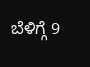ಬೆಳಿಗ್ಗೆ 9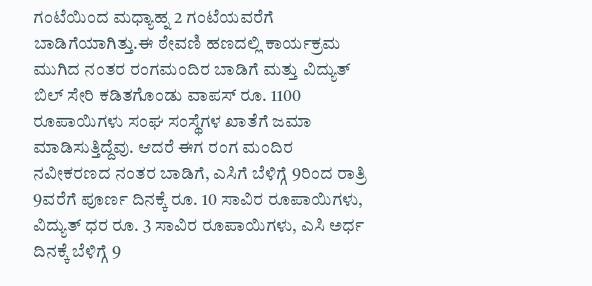ಗಂಟೆಯಿಂದ ಮಧ್ಯಾಹ್ನ 2 ಗಂಟೆಯವರೆಗೆ ಬಾಡಿಗೆಯಾಗಿತ್ತು.ಈ ಠೇವಣಿ ಹಣದಲ್ಲಿ ಕಾರ್ಯಕ್ರಮ ಮುಗಿದ ನಂತರ ರಂಗಮಂದಿರ ಬಾಡಿಗೆ ಮತ್ತು ವಿದ್ಯುತ್ ಬಿಲ್ ಸೇರಿ ಕಡಿತಗೊಂಡು ವಾಪಸ್ ರೂ. 1100 ರೂಪಾಯಿಗಳು ಸಂಘ ಸಂಸ್ಥೆಗಳ ಖಾತೆಗೆ ಜಮಾ ಮಾಡಿಸುತ್ತಿದ್ದೆವು. ಆದರೆ ಈಗ ರಂಗ ಮಂದಿರ ನವೀಕರಣದ ನಂತರ ಬಾಡಿಗೆ, ಎಸಿಗೆ ಬೆಳಿಗ್ಗೆ 9ರಿಂದ ರಾತ್ರಿ 9ವರೆಗೆ ಪೂರ್ಣ ದಿನಕ್ಕೆ ರೂ. 10 ಸಾವಿರ ರೂಪಾಯಿಗಳು, ವಿದ್ಯುತ್ ಧರ ರೂ. 3 ಸಾವಿರ ರೂಪಾಯಿಗಳು, ಎಸಿ ಅರ್ಧ ದಿನಕ್ಕೆ ಬೆಳಿಗ್ಗೆ 9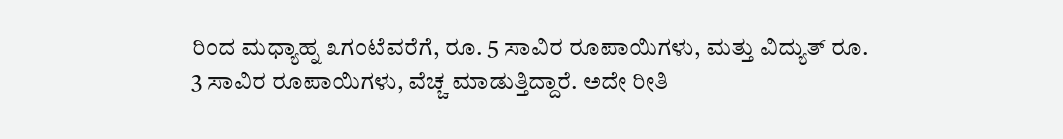ರಿಂದ ಮಧ್ಯಾಹ್ನ ೩ಗಂಟೆವರೆಗೆ, ರೂ. 5 ಸಾವಿರ ರೂಪಾಯಿಗಳು, ಮತ್ತು ವಿದ್ಯುತ್ ರೂ. 3 ಸಾವಿರ ರೂಪಾಯಿಗಳು, ವೆಚ್ಚ ಮಾಡುತ್ತಿದ್ದಾರೆ. ಅದೇ ರೀತಿ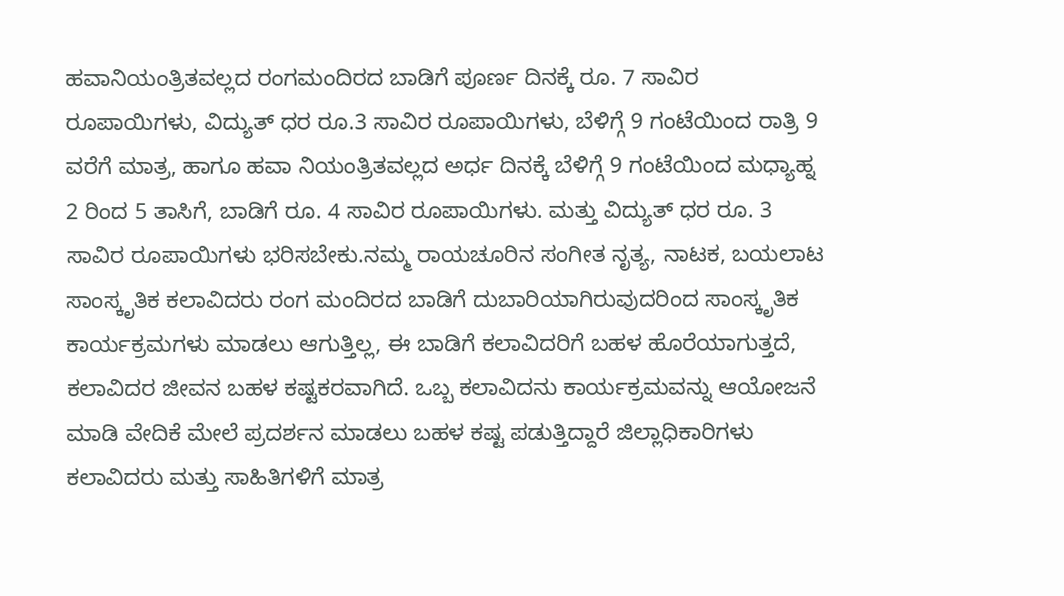ಹವಾನಿಯಂತ್ರಿತವಲ್ಲದ ರಂಗಮಂದಿರದ ಬಾಡಿಗೆ ಪೂರ್ಣ ದಿನಕ್ಕೆ ರೂ. 7 ಸಾವಿರ ರೂಪಾಯಿಗಳು, ವಿದ್ಯುತ್ ಧರ ರೂ.3 ಸಾವಿರ ರೂಪಾಯಿಗಳು, ಬೆಳಿಗ್ಗೆ 9 ಗಂಟೆಯಿಂದ ರಾತ್ರಿ 9 ವರೆಗೆ ಮಾತ್ರ, ಹಾಗೂ ಹವಾ ನಿಯಂತ್ರಿತವಲ್ಲದ ಅರ್ಧ ದಿನಕ್ಕೆ ಬೆಳಿಗ್ಗೆ 9 ಗಂಟೆಯಿಂದ ಮಧ್ಯಾಹ್ನ 2 ರಿಂದ 5 ತಾಸಿಗೆ, ಬಾಡಿಗೆ ರೂ. 4 ಸಾವಿರ ರೂಪಾಯಿಗಳು. ಮತ್ತು ವಿದ್ಯುತ್ ಧರ ರೂ. 3 ಸಾವಿರ ರೂಪಾಯಿಗಳು ಭರಿಸಬೇಕು.ನಮ್ಮ ರಾಯಚೂರಿನ ಸಂಗೀತ ನೃತ್ಯ, ನಾಟಕ, ಬಯಲಾಟ ಸಾಂಸ್ಕೃತಿಕ ಕಲಾವಿದರು ರಂಗ ಮಂದಿರದ ಬಾಡಿಗೆ ದುಬಾರಿಯಾಗಿರುವುದರಿಂದ ಸಾಂಸ್ಕೃತಿಕ ಕಾರ್ಯಕ್ರಮಗಳು ಮಾಡಲು ಆಗುತ್ತಿಲ್ಲ, ಈ ಬಾಡಿಗೆ ಕಲಾವಿದರಿಗೆ ಬಹಳ ಹೊರೆಯಾಗುತ್ತದೆ, ಕಲಾವಿದರ ಜೀವನ ಬಹಳ ಕಷ್ಟಕರವಾಗಿದೆ. ಒಬ್ಬ ಕಲಾವಿದನು ಕಾರ್ಯಕ್ರಮವನ್ನು ಆಯೋಜನೆ ಮಾಡಿ ವೇದಿಕೆ ಮೇಲೆ ಪ್ರದರ್ಶನ ಮಾಡಲು ಬಹಳ ಕಷ್ಟ ಪಡುತ್ತಿದ್ದಾರೆ ಜಿಲ್ಲಾಧಿಕಾರಿಗಳು ಕಲಾವಿದರು ಮತ್ತು ಸಾಹಿತಿಗಳಿಗೆ ಮಾತ್ರ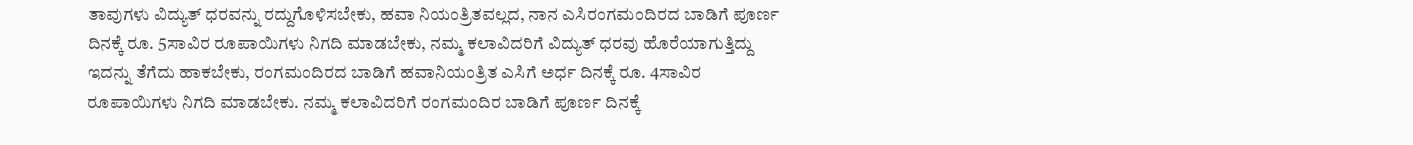ತಾವುಗಳು ವಿದ್ಯುತ್ ಧರವನ್ನು ರದ್ದುಗೊಳಿಸಬೇಕು, ಹವಾ ನಿಯಂತ್ರಿತವಲ್ಲದ, ನಾನ ಎಸಿರಂಗಮಂದಿರದ ಬಾಡಿಗೆ ಪೂರ್ಣ ದಿನಕ್ಕೆ ರೂ. 5ಸಾವಿರ ರೂಪಾಯಿಗಳು ನಿಗದಿ ಮಾಡಬೇಕು, ನಮ್ಮ ಕಲಾವಿದರಿಗೆ ವಿದ್ಯುತ್ ಧರವು ಹೊರೆಯಾಗುತ್ತಿದ್ದು ಇದನ್ನು ತೆಗೆದು ಹಾಕಬೇಕು, ರಂಗಮಂದಿರದ ಬಾಡಿಗೆ ಹವಾನಿಯಂತ್ರಿತ ಎಸಿಗೆ ಅರ್ಧ ದಿನಕ್ಕೆ ರೂ. 4ಸಾವಿರ ರೂಪಾಯಿಗಳು ನಿಗದಿ ಮಾಡಬೇಕು. ನಮ್ಮ ಕಲಾವಿದರಿಗೆ ರಂಗಮಂದಿರ ಬಾಡಿಗೆ ಪೂರ್ಣ ದಿನಕ್ಕೆ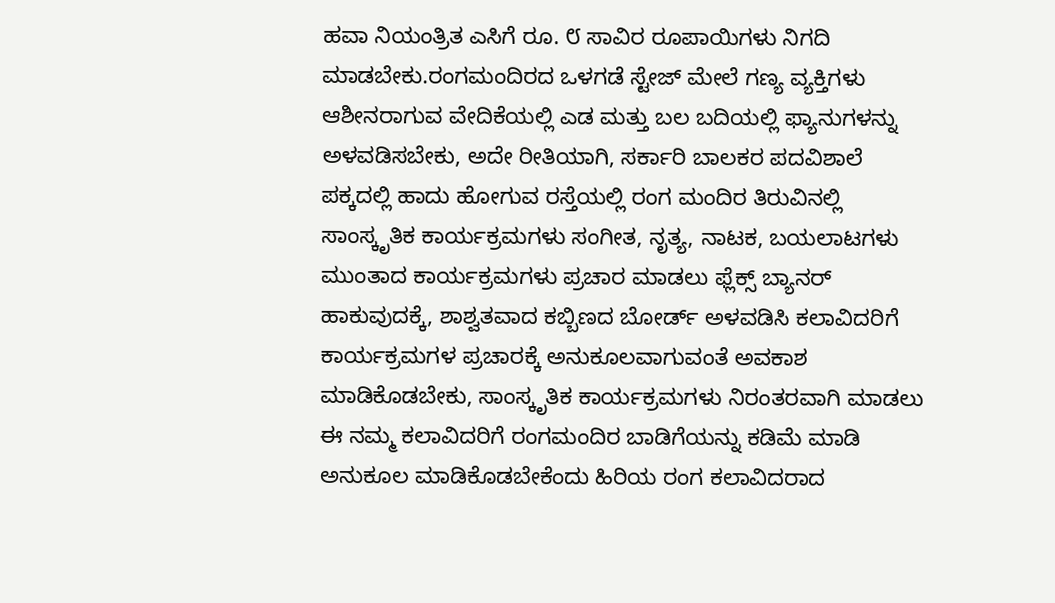ಹವಾ ನಿಯಂತ್ರಿತ ಎಸಿಗೆ ರೂ. ೮ ಸಾವಿರ ರೂಪಾಯಿಗಳು ನಿಗದಿ ಮಾಡಬೇಕು.ರಂಗಮಂದಿರದ ಒಳಗಡೆ ಸ್ಟೇಜ್ ಮೇಲೆ ಗಣ್ಯ ವ್ಯಕ್ತಿಗಳು ಆಶೀನರಾಗುವ ವೇದಿಕೆಯಲ್ಲಿ ಎಡ ಮತ್ತು ಬಲ ಬದಿಯಲ್ಲಿ ಫ್ಯಾನುಗಳನ್ನು ಅಳವಡಿಸಬೇಕು, ಅದೇ ರೀತಿಯಾಗಿ, ಸರ್ಕಾರಿ ಬಾಲಕರ ಪದವಿಶಾಲೆ ಪಕ್ಕದಲ್ಲಿ ಹಾದು ಹೋಗುವ ರಸ್ತೆಯಲ್ಲಿ ರಂಗ ಮಂದಿರ ತಿರುವಿನಲ್ಲಿ ಸಾಂಸ್ಕೃತಿಕ ಕಾರ್ಯಕ್ರಮಗಳು ಸಂಗೀತ, ನೃತ್ಯ, ನಾಟಕ, ಬಯಲಾಟಗಳು ಮುಂತಾದ ಕಾರ್ಯಕ್ರಮಗಳು ಪ್ರಚಾರ ಮಾಡಲು ಫ್ಲೆಕ್ಸ್ ಬ್ಯಾನರ್ ಹಾಕುವುದಕ್ಕೆ, ಶಾಶ್ವತವಾದ ಕಬ್ಬಿಣದ ಬೋರ್ಡ್ ಅಳವಡಿಸಿ ಕಲಾವಿದರಿಗೆ ಕಾರ್ಯಕ್ರಮಗಳ ಪ್ರಚಾರಕ್ಕೆ ಅನುಕೂಲವಾಗುವಂತೆ ಅವಕಾಶ ಮಾಡಿಕೊಡಬೇಕು, ಸಾಂಸ್ಕೃತಿಕ ಕಾರ್ಯಕ್ರಮಗಳು ನಿರಂತರವಾಗಿ ಮಾಡಲು ಈ ನಮ್ಮ ಕಲಾವಿದರಿಗೆ ರಂಗಮಂದಿರ ಬಾಡಿಗೆಯನ್ನು ಕಡಿಮೆ ಮಾಡಿ ಅನುಕೂಲ ಮಾಡಿಕೊಡಬೇಕೆಂದು ಹಿರಿಯ ರಂಗ ಕಲಾವಿದರಾದ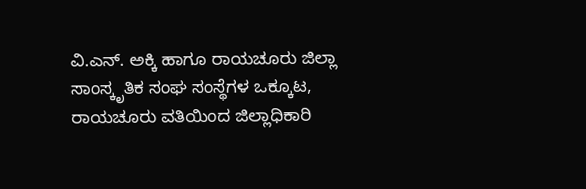ವಿ.ಎನ್. ಅಕ್ಕಿ ಹಾಗೂ ರಾಯಚೂರು ಜಿಲ್ಲಾ ಸಾಂಸ್ಕೃತಿಕ ಸಂಘ ಸಂಸ್ಥೆಗಳ ಒಕ್ಕೂಟ, ರಾಯಚೂರು ವತಿಯಿಂದ ಜಿಲ್ಲಾಧಿಕಾರಿ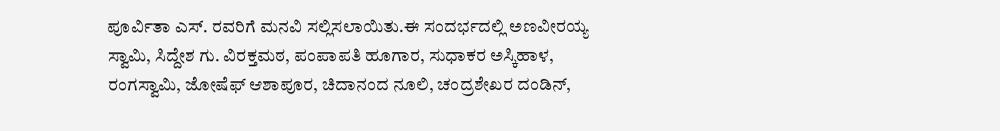ಪೂರ್ವಿತಾ ಎಸ್. ರವರಿಗೆ ಮನವಿ ಸಲ್ಲಿಸಲಾಯಿತು.ಈ ಸಂದರ್ಭದಲ್ಲಿ ಅಣವೀರಯ್ಯ ಸ್ವಾಮಿ, ಸಿದ್ದೇಶ ಗು. ವಿರಕ್ತಮಠ, ಪಂಪಾಪತಿ ಹೂಗಾರ, ಸುಧಾಕರ ಅಸ್ಕಿಹಾಳ, ರಂಗಸ್ವಾಮಿ, ಜೋಷೆಫ್ ಆಶಾಪೂರ, ಚಿದಾನಂದ ನೂಲಿ, ಚಂದ್ರಶೇಖರ ದಂಡಿನ್,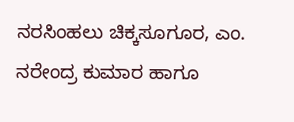ನರಸಿಂಹಲು ಚಿಕ್ಕಸೂಗೂರ, ಎಂ. ನರೇಂದ್ರ ಕುಮಾರ ಹಾಗೂ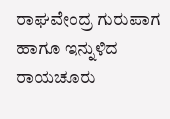ರಾಘವೇಂದ್ರ ಗುರುಪಾಗ ಹಾಗೂ ಇನ್ನುಳಿದ ರಾಯಚೂರು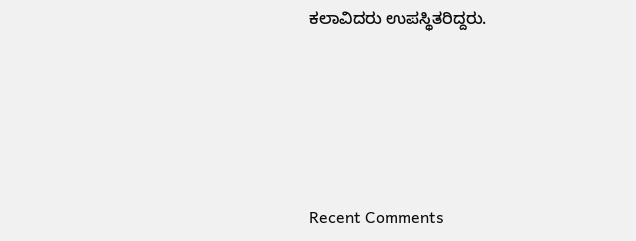ಕಲಾವಿದರು ಉಪಸ್ಥಿತರಿದ್ದರು.





Recent Comments